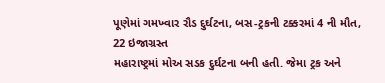પૂણેમાં ગમખ્વાર રૌડ દુર્ઘટના, બસ-ટ્રકની ટક્કરમાં 4 ની મૌત, 22 ઇજાગ્રસ્ત
મહારાષ્ટ્રમાં મોઅ સડક દુર્ઘટના બની હતી. જેમા ટ્રક અને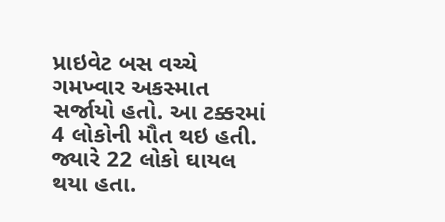પ્રાઇવેટ બસ વચ્ચે ગમખ્વાર અકસ્માત સર્જાયો હતો. આ ટક્કરમાં 4 લોકોની મૌત થઇ હતી. જ્યારે 22 લોકો ઘાયલ થયા હતા.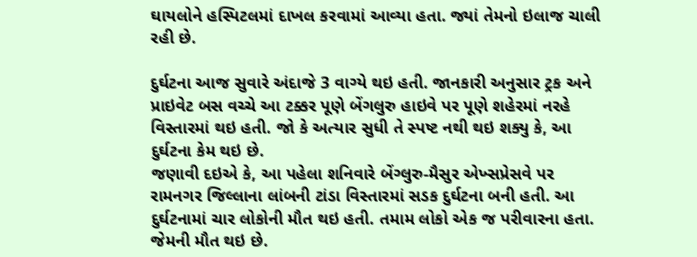ઘાયલોને હસ્પિટલમાં દાખલ કરવામાં આવ્યા હતા. જ્યાં તેમનો ઇલાજ ચાલી રહી છે.

દુર્ઘટના આજ સુવારે અંદાજે 3 વાગ્યે થઇ હતી. જાનકારી અનુસાર ટ્રક અને પ્રાઇવેટ બસ વચ્ચે આ ટક્કર પૂણે બેંગલુરુ હાઇવે પર પૂણે શહેરમાં નરહે વિસ્તારમાં થઇ હતી. જો કે અત્યાર સુધી તે સ્પષ્ટ નથી થઇ શક્યુ કે, આ દુર્ઘટના કેમ થઇ છે.
જણાવી દઇએ કે, આ પહેલા શનિવારે બેંગ્લુરુ-મૈસુર એખ્સપ્રેસવે પર રામનગર જિલ્લાના લાંબની ટાંડા વિસ્તારમાં સડક દુર્ઘટના બની હતી. આ દુર્ઘટનામાં ચાર લોકોની મૌત થઇ હતી. તમામ લોકો એક જ પરીવારના હતા. જેમની મૌત થઇ છે.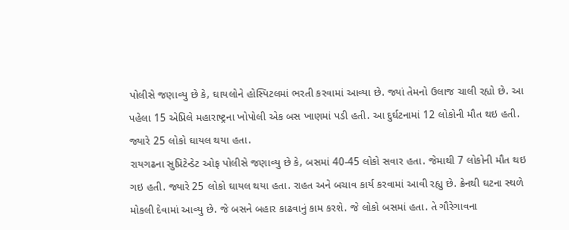પોલીસે જણાવ્યુ છે કે, ઘાયલોને હોસ્પિટલમાં ભરતી કરવામાં આવ્યા છે. જ્યાં તેમનો ઉલાજ ચાલી રહ્યો છે. આ પહેલા 15 એપ્રિલે મહારાષ્ટ્રના ખોપોલી એક બસ ખાણમાં પડી હતી. આ દુર્ઘટનામાં 12 લોકોની મૌત થઇ હતી. જ્યારે 25 લોકો ઘાયલ થયા હતા.
રાયગઢના સુપ્રિટેન્ડેટ ઓફ પોલીસે જણાવ્યુ છે કે, બસમાં 40-45 લોકો સવાર હતા. જેમાથી 7 લોકોની મૌત થઇ ગઇ હતી. જ્યારે 25 લોકો ઘાયલ થયા હતા. રાહત અને બચાવ કાર્ય કરવામાં આવી રહ્યુ છે. ક્રેનથી ઘટના સ્થળે મોકલી દેવામાં આવ્યુ છે. જે બસને બહાર કાઢવાનું કામ કરશે. જે લોકો બસમાં હતા. તે ગૌરેગાવના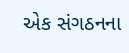એક સંગઠનના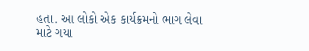હતા. આ લોકો એક કાર્યક્રમનો ભાગ લેવા માટે ગયા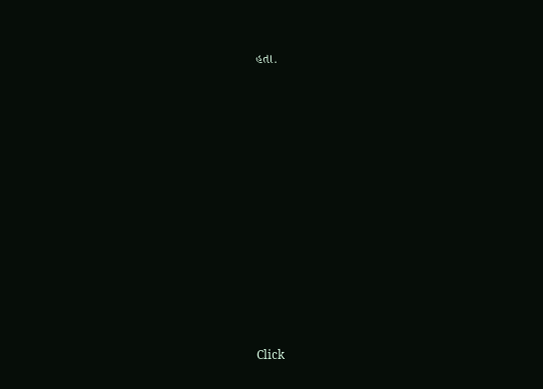હતા.












Click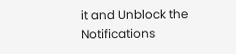it and Unblock the Notifications